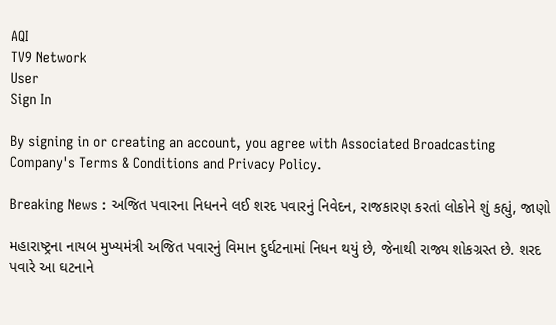AQI
TV9 Network
User
Sign In

By signing in or creating an account, you agree with Associated Broadcasting Company's Terms & Conditions and Privacy Policy.

Breaking News : અજિત પવારના નિધનને લઈ શરદ પવારનું નિવેદન, રાજકારણ કરતાં લોકોને શું કહ્યું, જાણો

મહારાષ્ટ્રના નાયબ મુખ્યમંત્રી અજિત પવારનું વિમાન દુર્ઘટનામાં નિધન થયું છે, જેનાથી રાજ્ય શોકગ્રસ્ત છે. શરદ પવારે આ ઘટનાને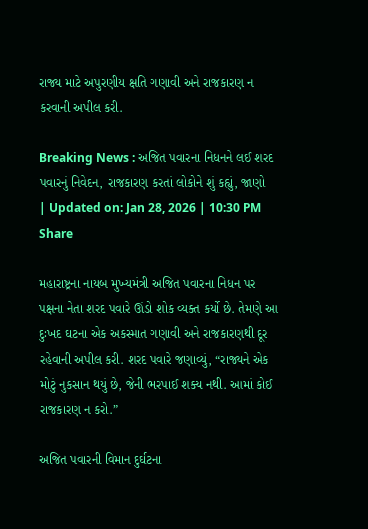રાજ્ય માટે અપુરણીય ક્ષતિ ગણાવી અને રાજકારણ ન કરવાની અપીલ કરી.

Breaking News : અજિત પવારના નિધનને લઈ શરદ પવારનું નિવેદન, રાજકારણ કરતાં લોકોને શું કહ્યું, જાણો
| Updated on: Jan 28, 2026 | 10:30 PM
Share

મહારાષ્ટ્રના નાયબ મુખ્યમંત્રી અજિત પવારના નિધન પર પક્ષના નેતા શરદ પવારે ઊંડો શોક વ્યક્ત કર્યો છે. તેમણે આ દુઃખદ ઘટના એક અકસ્માત ગણાવી અને રાજકારણથી દૂર રહેવાની અપીલ કરી. શરદ પવારે જણાવ્યું, “રાજ્યને એક મોટું નુકસાન થયું છે, જેની ભરપાઈ શક્ય નથી. આમાં કોઈ રાજકારણ ન કરો.”

અજિત પવારની વિમાન દુર્ઘટના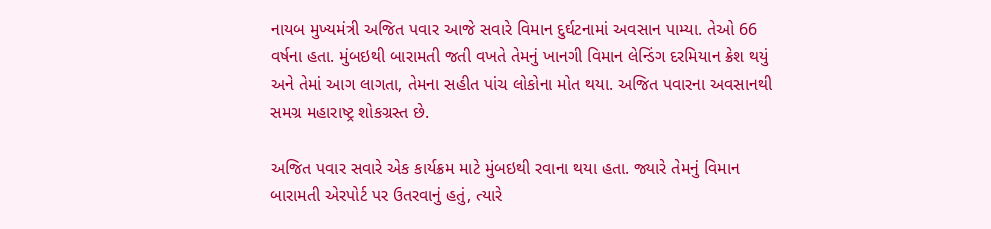નાયબ મુખ્યમંત્રી અજિત પવાર આજે સવારે વિમાન દુર્ઘટનામાં અવસાન પામ્યા. તેઓ 66 વર્ષના હતા. મુંબઇથી બારામતી જતી વખતે તેમનું ખાનગી વિમાન લેન્ડિંગ દરમિયાન ક્રેશ થયું અને તેમાં આગ લાગતા, તેમના સહીત પાંચ લોકોના મોત થયા. અજિત પવારના અવસાનથી સમગ્ર મહારાષ્ટ્ર શોકગ્રસ્ત છે.

અજિત પવાર સવારે એક કાર્યક્રમ માટે મુંબઇથી રવાના થયા હતા. જ્યારે તેમનું વિમાન બારામતી એરપોર્ટ પર ઉતરવાનું હતું, ત્યારે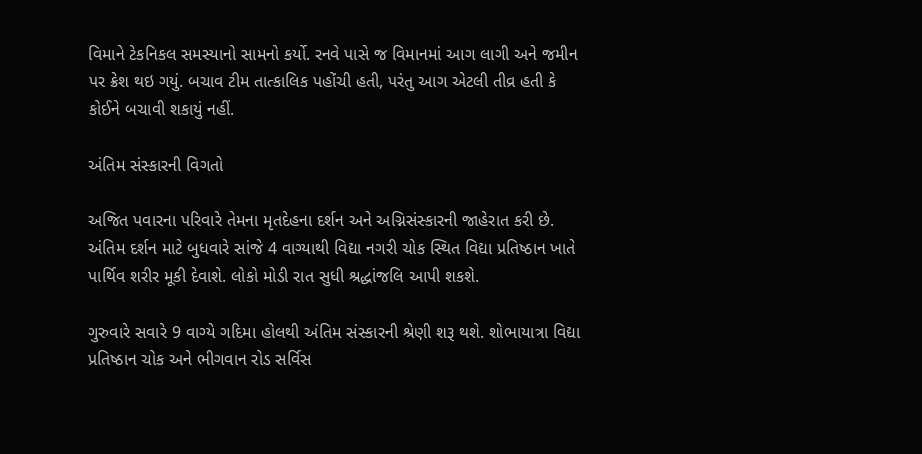વિમાને ટેકનિકલ સમસ્યાનો સામનો કર્યો. રનવે પાસે જ વિમાનમાં આગ લાગી અને જમીન પર ક્રેશ થઇ ગયું. બચાવ ટીમ તાત્કાલિક પહોંચી હતી, પરંતુ આગ એટલી તીવ્ર હતી કે કોઈને બચાવી શકાયું નહીં.

અંતિમ સંસ્કારની વિગતો

અજિત પવારના પરિવારે તેમના મૃતદેહના દર્શન અને અગ્નિસંસ્કારની જાહેરાત કરી છે. અંતિમ દર્શન માટે બુધવારે સાંજે 4 વાગ્યાથી વિદ્યા નગરી ચોક સ્થિત વિદ્યા પ્રતિષ્ઠાન ખાતે પાર્થિવ શરીર મૂકી દેવાશે. લોકો મોડી રાત સુધી શ્રદ્ધાંજલિ આપી શકશે.

ગુરુવારે સવારે 9 વાગ્યે ગદિમા હોલથી અંતિમ સંસ્કારની શ્રેણી શરૂ થશે. શોભાયાત્રા વિદ્યા પ્રતિષ્ઠાન ચોક અને ભીગવાન રોડ સર્વિસ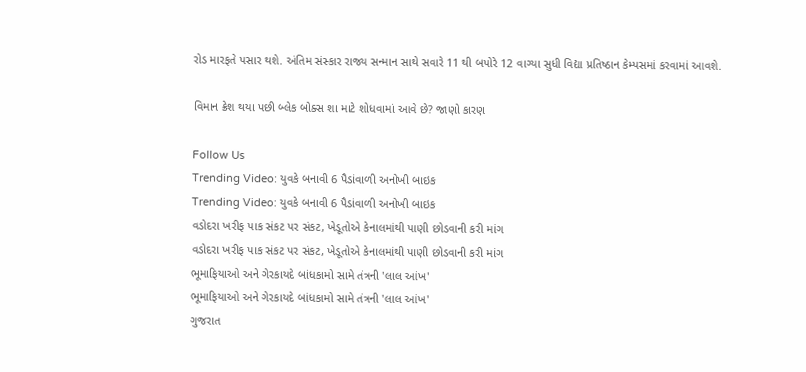રોડ મારફતે પસાર થશે. અંતિમ સંસ્કાર રાજ્ય સન્માન સાથે સવારે 11 થી બપોરે 12 વાગ્યા સુધી વિદ્યા પ્રતિષ્ઠાન કેમ્પસમાં કરવામાં આવશે.

વિમાન ક્રેશ થયા પછી બ્લેક બોક્સ શા માટે શોધવામાં આવે છે? જાણો કારણ

Follow Us
Trending Video: યુવકે બનાવી 6 પૈડાંવાળી અનોખી બાઇક
Trending Video: યુવકે બનાવી 6 પૈડાંવાળી અનોખી બાઇક
વડોદરા ખરીફ પાક સંકટ પર સંકટ, ખેડૂતોએ કેનાલમાંથી પાણી છોડવાની કરી માંગ
વડોદરા ખરીફ પાક સંકટ પર સંકટ, ખેડૂતોએ કેનાલમાંથી પાણી છોડવાની કરી માંગ
ભૂમાફિયાઓ અને ગેરકાયદે બાંધકામો સામે તંત્રની 'લાલ આંખ'
ભૂમાફિયાઓ અને ગેરકાયદે બાંધકામો સામે તંત્રની 'લાલ આંખ'
ગુજરાત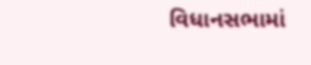વિધાનસભામાં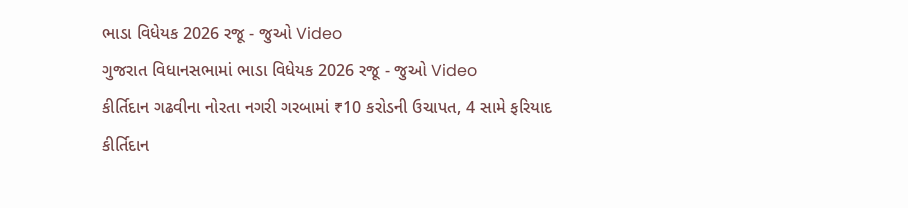ભાડા વિધેયક 2026 રજૂ - જુઓ Video
ગુજરાત વિધાનસભામાં ભાડા વિધેયક 2026 રજૂ - જુઓ Video
કીર્તિદાન ગઢવીના નોરતા નગરી ગરબામાં ₹10 કરોડની ઉચાપત, 4 સામે ફરિયાદ
કીર્તિદાન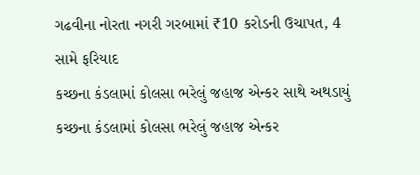ગઢવીના નોરતા નગરી ગરબામાં ₹10 કરોડની ઉચાપત, 4 સામે ફરિયાદ
કચ્છના કંડલામાં કોલસા ભરેલું જહાજ એન્કર સાથે અથડાયું
કચ્છના કંડલામાં કોલસા ભરેલું જહાજ એન્કર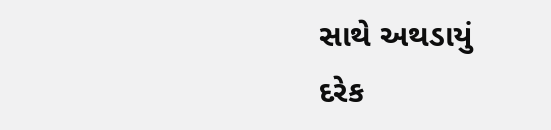સાથે અથડાયું
દરેક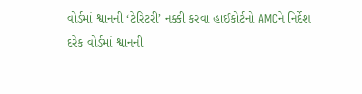વોર્ડમાં શ્વાનની ‘ટેરિટરી’ નક્કી કરવા હાઈકોર્ટનો AMCને નિર્દેશ
દરેક વોર્ડમાં શ્વાનની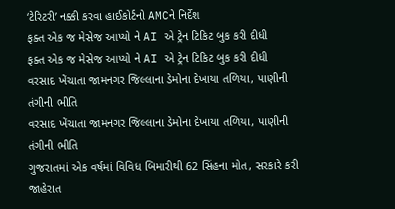‘ટેરિટરી’ નક્કી કરવા હાઈકોર્ટનો AMCને નિર્દેશ
ફક્ત એક જ મેસેજ આપ્યો ને AI એ ટ્રેન ટિકિટ બુક કરી દીધી
ફક્ત એક જ મેસેજ આપ્યો ને AI એ ટ્રેન ટિકિટ બુક કરી દીધી
વરસાદ ખેંચાતા જામનગર જિલ્લાના ડેમોના દેખાયા તળિયા, પાણીની તંગીની ભીતિ
વરસાદ ખેંચાતા જામનગર જિલ્લાના ડેમોના દેખાયા તળિયા, પાણીની તંગીની ભીતિ
ગુજરાતમાં એક વર્ષમાં વિવિધ બિમારીથી 62 સિંહના મોત, સરકારે કરી જાહેરાત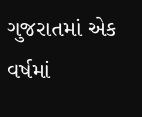ગુજરાતમાં એક વર્ષમાં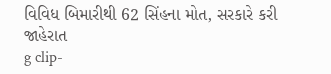વિવિધ બિમારીથી 62 સિંહના મોત, સરકારે કરી જાહેરાત
g clip-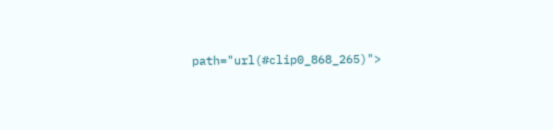path="url(#clip0_868_265)">